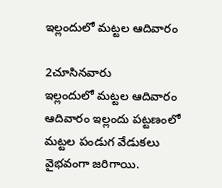ఇల్లందులో మట్టల ఆదివారం

2చూసినవారు
ఇల్లందులో మట్టల ఆదివారం
ఆదివారం ఇల్లందు పట్టణంలో మట్టల పండుగ వేడుకలు వైభవంగా జరిగాయి.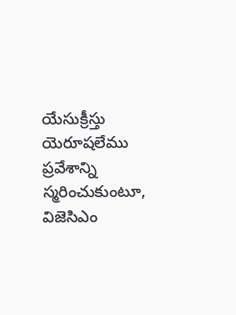యేసుక్రీస్తు యెరూషలేము ప్రవేశాన్ని స్మరించుకుంటూ, విజెసిఎం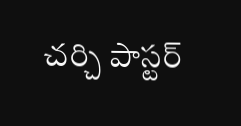చర్చి పాస్టర్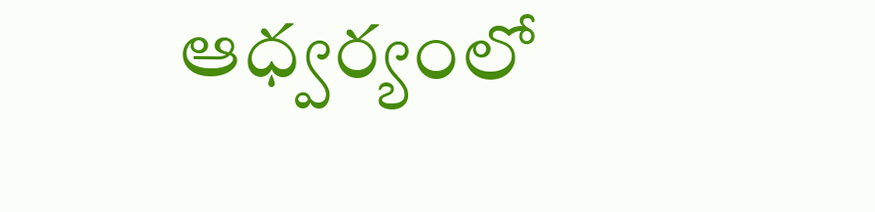ఆధ్వర్యంలో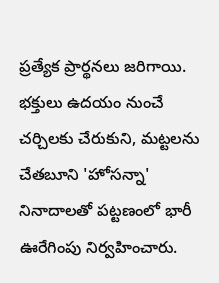ప్రత్యేక ప్రార్థనలు జరిగాయి. భక్తులు ఉదయం నుంచే చర్చిలకు చేరుకుని, మట్టలను చేతబూని 'హోసన్నా' నినాదాలతో పట్టణంలో భారీ ఊరేగింపు నిర్వహించారు.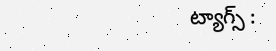ట్యాగ్స్ :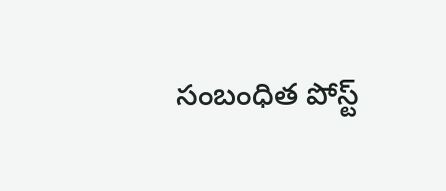సంబంధిత పోస్ట్